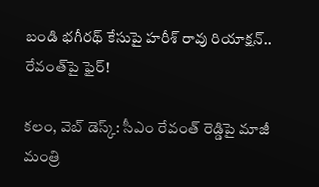బండి భగీరథ్ కేసుపై హరీశ్ రావు రియాక్షన్.. రేవంత్‌పై ఫైర్!

కలం, వెబ్ డెస్క్: సీఎం రేవంత్ రెడ్డిపై మాజీ మంత్రి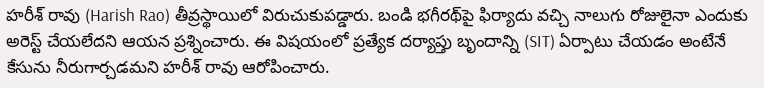హరీశ్ రావు (Harish Rao) తీవ్రస్థాయిలో విరుచుకుపడ్డారు. బండి భగీరథ్‌పై ఫిర్యాదు వచ్చి నాలుగు రోజులైనా ఎందుకు అరెస్ట్ చేయలేదని ఆయన ప్రశ్నించారు. ఈ విషయంలో ప్రత్యేక దర్యాప్తు బృందాన్ని (SIT) ఏర్పాటు చేయడం అంటేనే కేసును నీరుగార్చడమని హరీశ్ రావు ఆరోపించారు.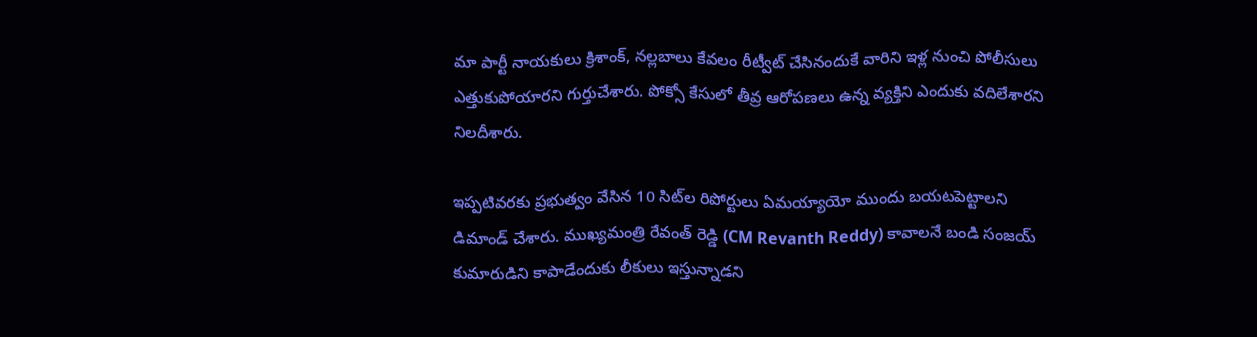మా పార్టీ నాయకులు క్రిశాంక్, నల్లబాలు కేవలం రీట్వీట్ చేసినందుకే వారిని ఇళ్ల నుంచి పోలీసులు ఎత్తుకుపోయారని గుర్తుచేశారు. పోక్సో కేసులో తీవ్ర ఆరోపణలు ఉన్న వ్యక్తిని ఎందుకు వదిలేశారని నిలదీశారు.

ఇప్పటివరకు ప్రభుత్వం వేసిన 10 సిట్‌ల రిపోర్టులు ఏమయ్యాయో ముందు బయటపెట్టాలని డిమాండ్ చేశారు. ముఖ్యమంత్రి రేవంత్ రెడ్డి (CM Revanth Reddy) కావాలనే బండి సంజయ్ కుమారుడిని కాపాడేందుకు లీకులు ఇస్తున్నాడని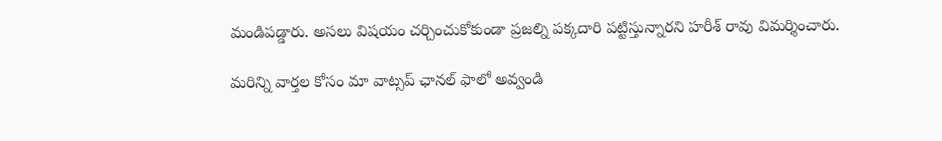మండిపడ్డారు. అసలు విషయం చర్చించుకోకుండా ప్రజల్ని పక్కదారి పట్టిస్తున్నారని హరీశ్ రావు విమర్శించారు.

మ‌రిన్ని వార్త‌ల కోసం మా వాట్స‌ప్ ఛాన‌ల్ ఫాలో అవ్వండి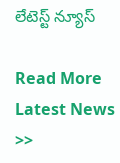లేటెస్ట్ న్యూస్‌

Read More Latest News >>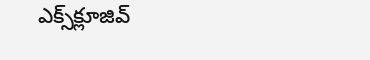ఎక్స్‌క్లూజివ్‌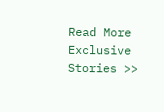Read More Exclusive Stories >>